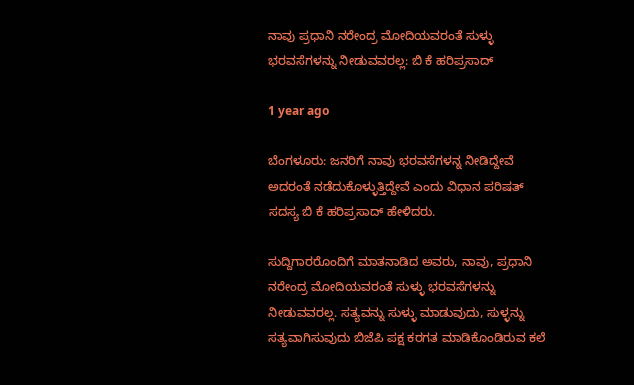ನಾವು ಪ್ರಧಾನಿ ನರೇಂದ್ರ ಮೋದಿಯವರಂತೆ ಸುಳ್ಳು ಭರವಸೆಗಳನ್ನು ನೀಡುವವರಲ್ಲ: ಬಿ ಕೆ ಹರಿಪ್ರಸಾದ್

1 year ago

ಬೆಂಗಳೂರು: ಜನರಿಗೆ ನಾವು ಭರವಸೆಗಳನ್ನ ನೀಡಿದ್ದೇವೆ ಅದರಂತೆ ನಡೆದುಕೊಳ್ಳುತ್ತಿದ್ದೇವೆ ಎಂದು ವಿಧಾನ ಪರಿಷತ್ ಸದಸ್ಯ ಬಿ ಕೆ ಹರಿಪ್ರಸಾದ್ ಹೇಳಿದರು.

ಸುದ್ದಿಗಾರರೊಂದಿಗೆ ಮಾತನಾಡಿದ ಅವರು, ನಾವು, ಪ್ರಧಾನಿ ನರೇಂದ್ರ ಮೋದಿಯವರಂತೆ ಸುಳ್ಳು ಭರವಸೆಗಳನ್ನು ನೀಡುವವರಲ್ಲ. ಸತ್ಯವನ್ನು ಸುಳ್ಳು ಮಾಡುವುದು, ಸುಳ್ಳನ್ನು ಸತ್ಯವಾಗಿಸುವುದು ಬಿಜೆಪಿ ಪಕ್ಷ ಕರಗತ ಮಾಡಿಕೊಂಡಿರುವ ಕಲೆ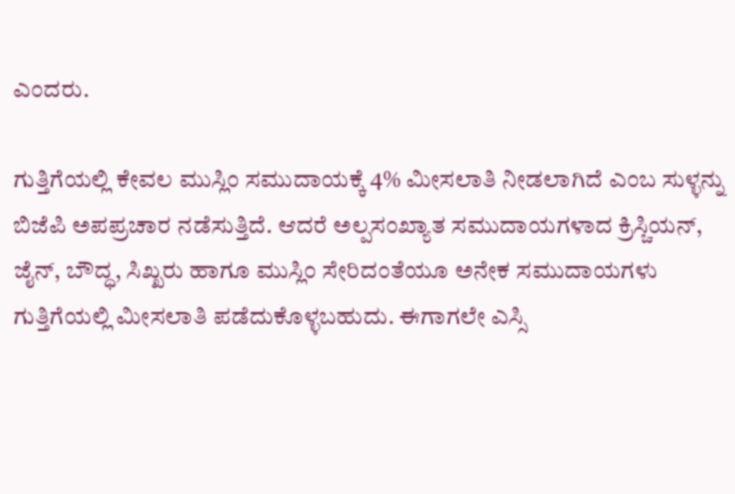ಎಂದರು.

ಗುತ್ತಿಗೆಯಲ್ಲಿ ಕೇವಲ ಮುಸ್ಲಿಂ ಸಮುದಾಯಕ್ಕೆ 4% ಮೀಸಲಾತಿ ನೀಡಲಾಗಿದೆ ಎಂಬ ಸುಳ್ಳನ್ನು ಬಿಜೆಪಿ ಅಪಪ್ರಚಾರ ನಡೆಸುತ್ತಿದೆ. ಆದರೆ ಅಲ್ಪಸಂಖ್ಯಾತ ಸಮುದಾಯಗಳಾದ ಕ್ರಿಸ್ಚಿಯನ್, ಜೈನ್, ಬೌದ್ಧ, ಸಿಖ್ಖರು ಹಾಗೂ ಮುಸ್ಲಿಂ ಸೇರಿದಂತೆಯೂ ಅನೇಕ ಸಮುದಾಯಗಳು ಗುತ್ತಿಗೆಯಲ್ಲಿ ಮೀಸಲಾತಿ ಪಡೆದುಕೊಳ್ಳಬಹುದು. ಈಗಾಗಲೇ ಎಸ್ಸಿ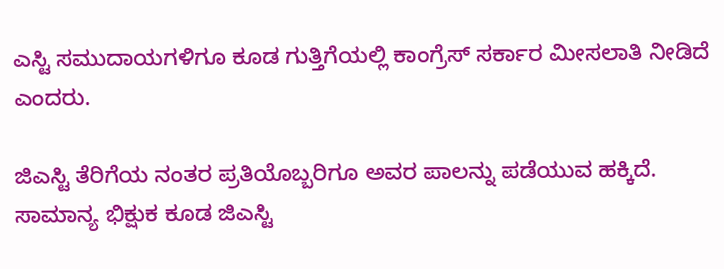ಎಸ್ಟಿ ಸಮುದಾಯಗಳಿಗೂ ಕೂಡ ಗುತ್ತಿಗೆಯಲ್ಲಿ ಕಾಂಗ್ರೆಸ್ ಸರ್ಕಾರ ಮೀಸಲಾತಿ ನೀಡಿದೆ ಎಂದರು.

ಜಿಎಸ್ಟಿ ತೆರಿಗೆಯ ನಂತರ ಪ್ರತಿಯೊಬ್ಬರಿಗೂ ಅವರ ಪಾಲನ್ನು ಪಡೆಯುವ ಹಕ್ಕಿದೆ. ಸಾಮಾನ್ಯ ಭಿಕ್ಷುಕ ಕೂಡ ಜಿಎಸ್ಟಿ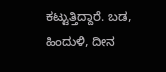ಕಟ್ಟುತ್ತಿದ್ದಾರೆ. ಬಡ, ಹಿಂದುಳಿ, ದೀನ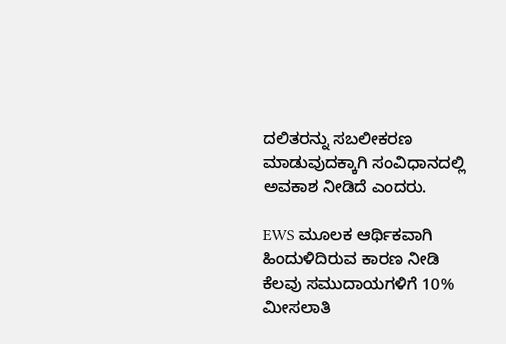ದಲಿತರನ್ನು ಸಬಲೀಕರಣ ಮಾಡುವುದಕ್ಕಾಗಿ ಸಂವಿಧಾನದಲ್ಲಿ ಅವಕಾಶ ನೀಡಿದೆ ಎಂದರು.

EWS ಮೂಲಕ ಆರ್ಥಿಕವಾಗಿ ಹಿಂದುಳಿದಿರುವ ಕಾರಣ ನೀಡಿ ಕೆಲವು ಸಮುದಾಯಗಳಿಗೆ 10% ಮೀಸಲಾತಿ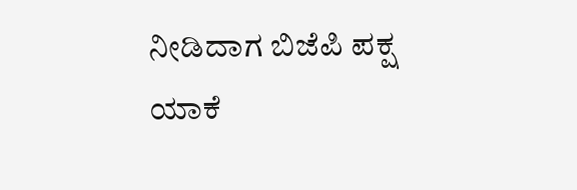ನೀಡಿದಾಗ ಬಿಜೆಪಿ ಪಕ್ಷ ಯಾಕೆ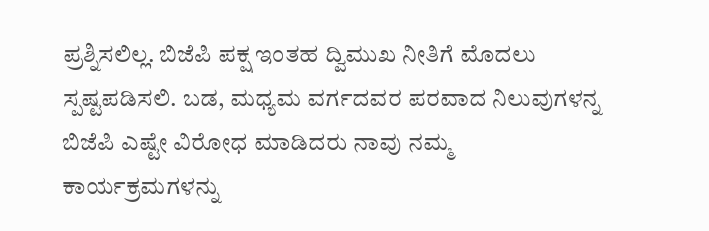ಪ್ರಶ್ನಿಸಲಿಲ್ಲ. ಬಿಜೆಪಿ ಪಕ್ಷ ಇಂತಹ ದ್ವಿಮುಖ ನೀತಿಗೆ ಮೊದಲು ಸ್ಪಷ್ಟಪಡಿಸಲಿ. ಬಡ, ಮಧ್ಯಮ ವರ್ಗದವರ ಪರವಾದ ನಿಲುವುಗಳನ್ನ ಬಿಜೆಪಿ ಎಷ್ಟೇ ವಿರೋಧ ಮಾಡಿದರು ನಾವು ನಮ್ಮ ಕಾರ್ಯಕ್ರಮಗಳನ್ನು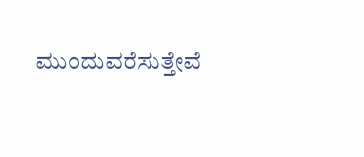ಮುಂದುವರೆಸುತ್ತೇವೆ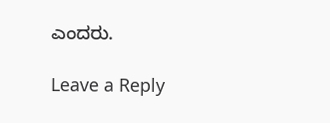ಎಂದರು.

Leave a Reply